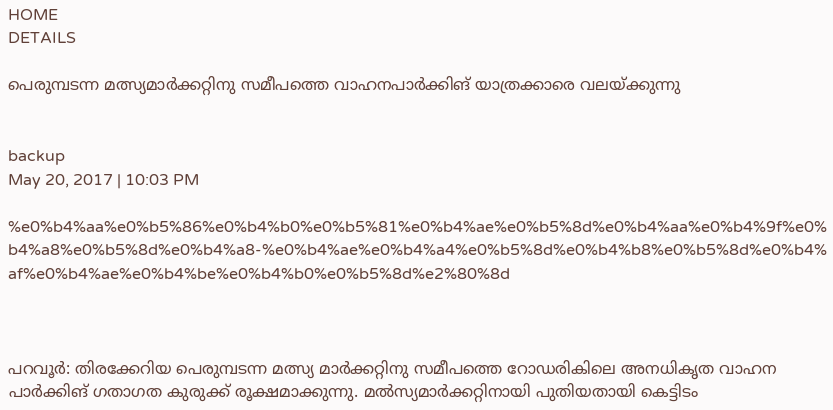HOME
DETAILS

പെരുമ്പടന്ന മത്സ്യമാര്‍ക്കറ്റിനു സമീപത്തെ വാഹനപാര്‍ക്കിങ് യാത്രക്കാരെ വലയ്ക്കുന്നു


backup
May 20, 2017 | 10:03 PM

%e0%b4%aa%e0%b5%86%e0%b4%b0%e0%b5%81%e0%b4%ae%e0%b5%8d%e0%b4%aa%e0%b4%9f%e0%b4%a8%e0%b5%8d%e0%b4%a8-%e0%b4%ae%e0%b4%a4%e0%b5%8d%e0%b4%b8%e0%b5%8d%e0%b4%af%e0%b4%ae%e0%b4%be%e0%b4%b0%e0%b5%8d%e2%80%8d



പറവൂര്‍: തിരക്കേറിയ പെരുമ്പടന്ന മത്സ്യ മാര്‍ക്കറ്റിനു സമീപത്തെ റോഡരികിലെ അനധികൃത വാഹന പാര്‍ക്കിങ് ഗതാഗത കുരുക്ക് രൂക്ഷമാക്കുന്നു. മല്‍സ്യമാര്‍ക്കറ്റിനായി പുതിയതായി കെട്ടിടം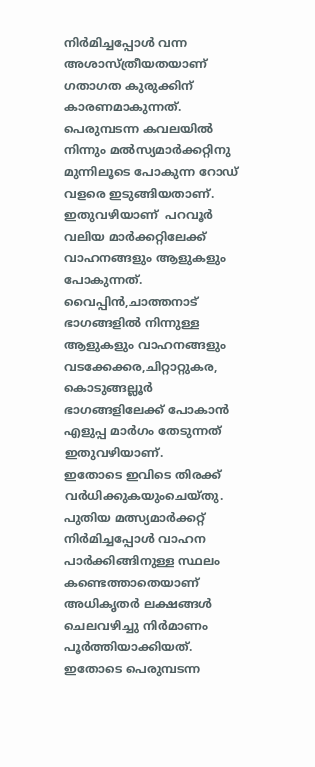നിര്‍മിച്ചപ്പോള്‍ വന്ന അശാസ്ത്രീയതയാണ് ഗതാഗത കുരുക്കിന് കാരണമാകുന്നത്. പെരുമ്പടന്ന കവലയില്‍ നിന്നും മല്‍സ്യമാര്‍ക്കറ്റിനു മുന്നിലൂടെ പോകുന്ന റോഡ് വളരെ ഇടുങ്ങിയതാണ്.
ഇതുവഴിയാണ്  പറവൂര്‍ വലിയ മാര്‍ക്കറ്റിലേക്ക് വാഹനങ്ങളും ആളുകളും പോകുന്നത്. വൈപ്പിന്‍,ചാത്തനാട് ഭാഗങ്ങളില്‍ നിന്നുള്ള ആളുകളും വാഹനങ്ങളും വടക്കേക്കര,ചിറ്റാറ്റുകര, കൊടുങ്ങല്ലൂര്‍ ഭാഗങ്ങളിലേക്ക് പോകാന്‍ എളുപ്പ മാര്‍ഗം തേടുന്നത് ഇതുവഴിയാണ്.
ഇതോടെ ഇവിടെ തിരക്ക് വര്‍ധിക്കുകയുംചെയ്തു. പുതിയ മത്സ്യമാര്‍ക്കറ്റ് നിര്‍മിച്ചപ്പോള്‍ വാഹന പാര്‍ക്കിങ്ങിനുള്ള സ്ഥലം കണ്ടെത്താതെയാണ് അധികൃതര്‍ ലക്ഷങ്ങള്‍ ചെലവഴിച്ചു നിര്‍മാണം പൂര്‍ത്തിയാക്കിയത്. ഇതോടെ പെരുമ്പടന്ന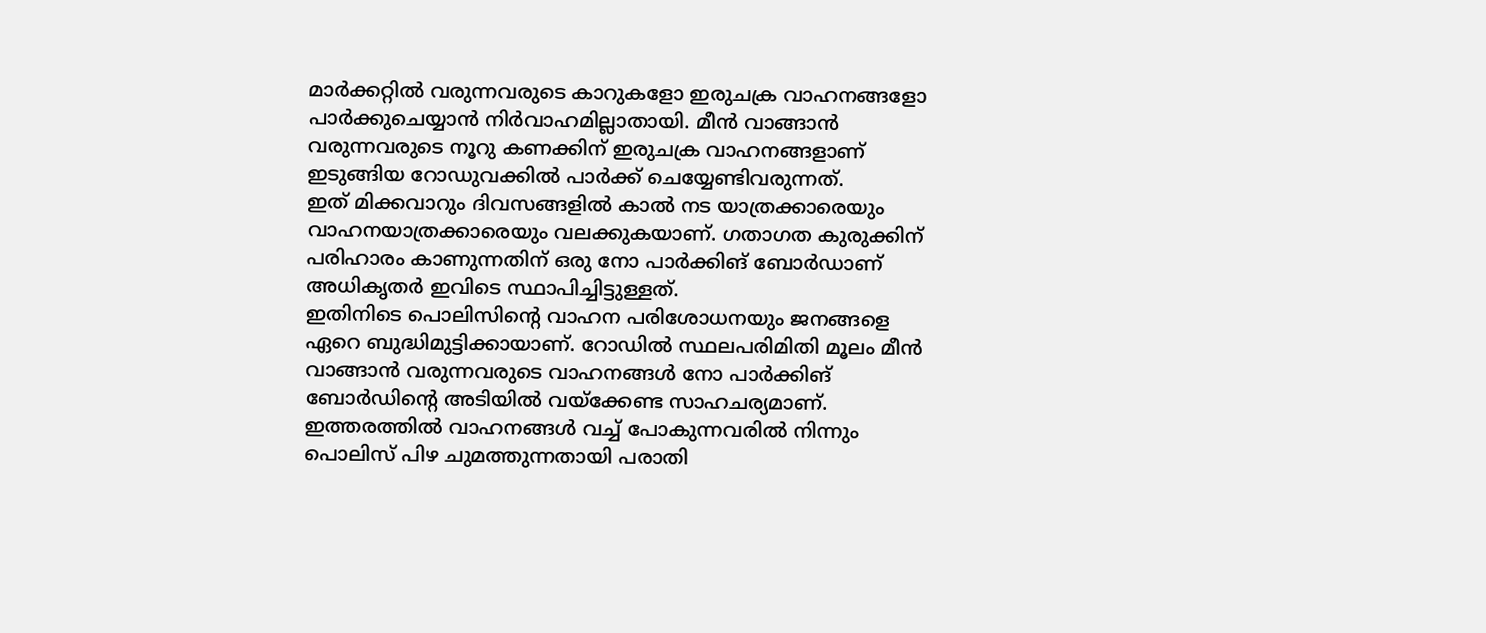മാര്‍ക്കറ്റില്‍ വരുന്നവരുടെ കാറുകളോ ഇരുചക്ര വാഹനങ്ങളോ പാര്‍ക്കുചെയ്യാന്‍ നിര്‍വാഹമില്ലാതായി. മീന്‍ വാങ്ങാന്‍ വരുന്നവരുടെ നൂറു കണക്കിന് ഇരുചക്ര വാഹനങ്ങളാണ് ഇടുങ്ങിയ റോഡുവക്കില്‍ പാര്‍ക്ക് ചെയ്യേണ്ടിവരുന്നത്.
ഇത് മിക്കവാറും ദിവസങ്ങളില്‍ കാല്‍ നട യാത്രക്കാരെയും വാഹനയാത്രക്കാരെയും വലക്കുകയാണ്. ഗതാഗത കുരുക്കിന് പരിഹാരം കാണുന്നതിന് ഒരു നോ പാര്‍ക്കിങ് ബോര്‍ഡാണ് അധികൃതര്‍ ഇവിടെ സ്ഥാപിച്ചിട്ടുള്ളത്.
ഇതിനിടെ പൊലിസിന്റെ വാഹന പരിശോധനയും ജനങ്ങളെ ഏറെ ബുദ്ധിമുട്ടിക്കായാണ്. റോഡില്‍ സ്ഥലപരിമിതി മൂലം മീന്‍ വാങ്ങാന്‍ വരുന്നവരുടെ വാഹനങ്ങള്‍ നോ പാര്‍ക്കിങ് ബോര്‍ഡിന്റെ അടിയില്‍ വയ്‌ക്കേണ്ട സാഹചര്യമാണ്.
ഇത്തരത്തില്‍ വാഹനങ്ങള്‍ വച്ച് പോകുന്നവരില്‍ നിന്നും പൊലിസ് പിഴ ചുമത്തുന്നതായി പരാതി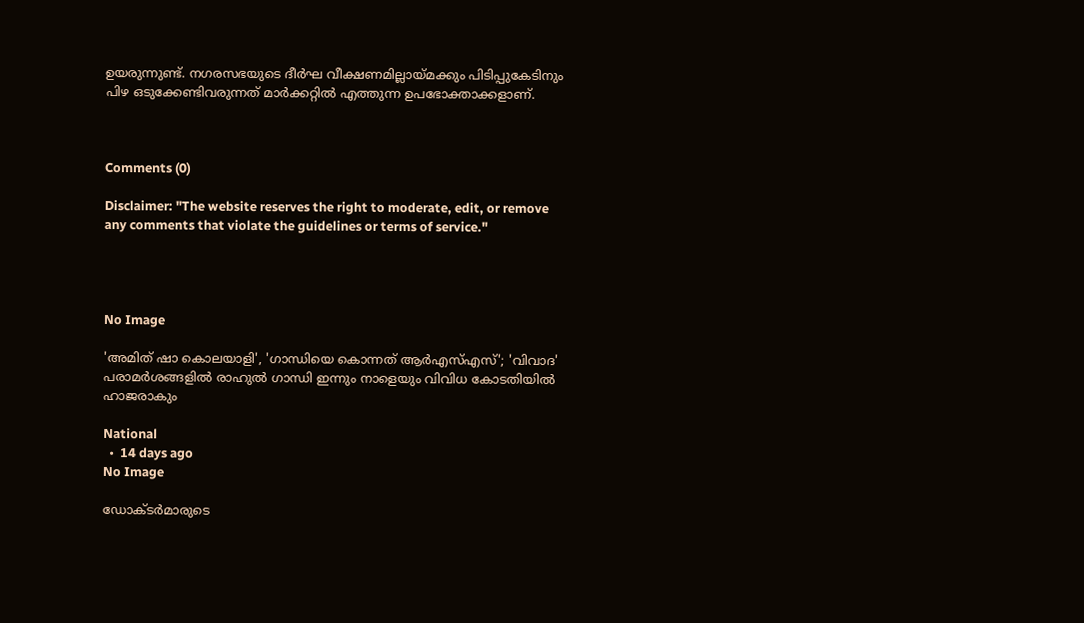ഉയരുന്നുണ്ട്. നഗരസഭയുടെ ദീര്‍ഘ വീക്ഷണമില്ലായ്മക്കും പിടിപ്പുകേടിനും പിഴ ഒടുക്കേണ്ടിവരുന്നത് മാര്‍ക്കറ്റില്‍ എത്തുന്ന ഉപഭോക്താക്കളാണ്.



Comments (0)

Disclaimer: "The website reserves the right to moderate, edit, or remove any comments that violate the guidelines or terms of service."




No Image

'അമിത് ഷാ കൊലയാളി', 'ഗാന്ധിയെ കൊന്നത് ആർ‌എസ്‌എസ്'; 'വിവാദ' പരാമർശങ്ങളിൽ രാഹുൽ ഗാന്ധി ഇന്നും നാളെയും വിവിധ കോടതിയിൽ ഹാജരാകും

National
  •  14 days ago
No Image

ഡോക്ടര്‍മാരുടെ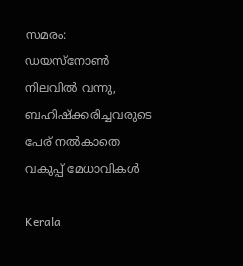സമരം: ഡയസ്‌നോണ്‍ നിലവില്‍ വന്നു, ബഹിഷ്‌ക്കരിച്ചവരുടെ പേര് നല്‍കാതെ വകുപ്പ് മേധാവികള്‍

Kerala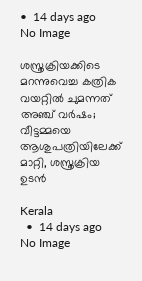•  14 days ago
No Image

ശസ്ത്രക്രിയക്കിടെ മറന്നുവെച്ച കത്രിക വയറ്റിൽ ചുമന്നത് അഞ്ച് വർഷം; വീട്ടമ്മയെ ആശുപത്രിയിലേക്ക് മാറ്റി, ശസ്ത്രക്രിയ ഉടൻ

Kerala
  •  14 days ago
No Image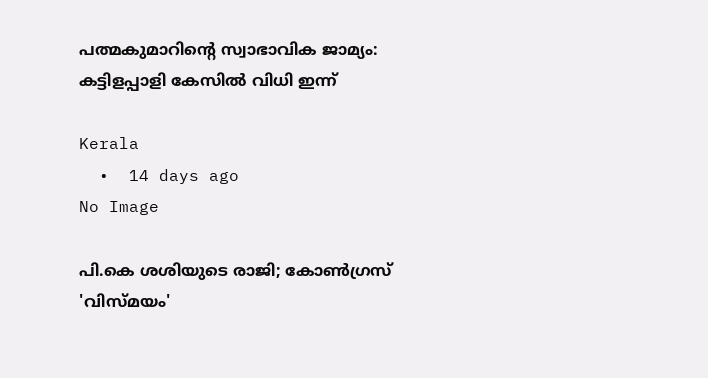പത്മകുമാറിന്റെ സ്വാഭാവിക ജാമ്യം: കട്ടിളപ്പാളി കേസിൽ വിധി ഇന്ന്

Kerala
  •  14 days ago
No Image

പി.കെ ശശിയുടെ രാജി; കോൺഗ്രസ് 'വിസ്മയം'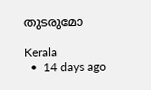തുടരുമോ

Kerala
  •  14 days ago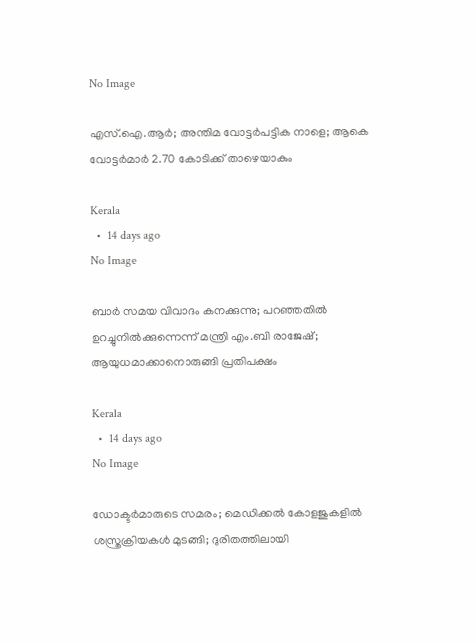No Image

എസ്.ഐ.ആർ; അന്തിമ വോട്ടർപട്ടിക നാളെ; ആകെ വോട്ടർമാർ 2.70 കോടിക്ക് താഴെയാകും

Kerala
  •  14 days ago
No Image

ബാർ സമയ വിവാദം കനക്കുന്നു; പറഞ്ഞതിൽ ഉറച്ചുനിൽക്കുന്നെന്ന് മന്ത്രി എം.ബി രാജേഷ്; ആയുധമാക്കാനൊരുങ്ങി പ്രതിപക്ഷം

Kerala
  •  14 days ago
No Image

ഡോക്ടര്‍മാരുടെ സമരം; മെഡിക്കൽ കോളജുകളിൽ ശസ്ത്രക്രിയകൾ മുടങ്ങി; ദുരിതത്തിലായി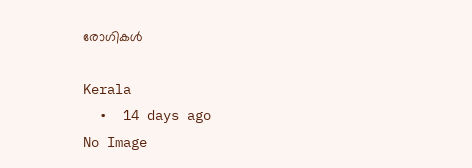രോഗികൾ

Kerala
  •  14 days ago
No Image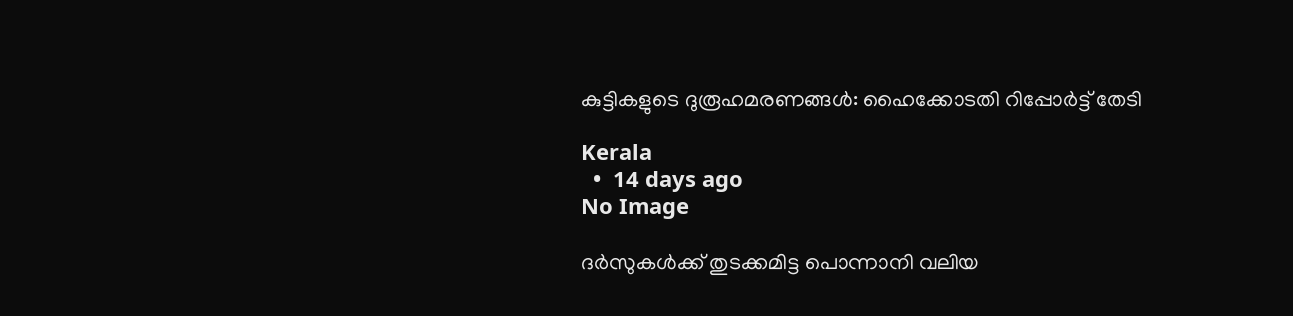കുട്ടികളുടെ ദുരൂഹമരണങ്ങള്‍: ഹൈക്കോടതി റിപ്പോര്‍ട്ട് തേടി

Kerala
  •  14 days ago
No Image

ദർസുകൾക്ക് തുടക്കമിട്ട പൊന്നാനി വലിയ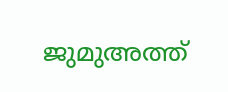ജുമുഅത്ത്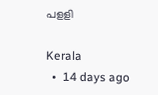പളളി

Kerala
  •  14 days ago